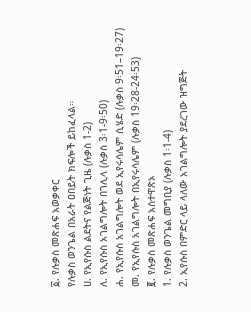፩. የሉቃስ መጽሐፍ አወቃቀር
የሉቃስ ወንጌል በአራት ዐበይት ክፍሎች ይከፈላል።
ሀ. የኢየሱስ ልደትና የልጅነት ጊዜ (ሉቃስ 1-2)
ለ. የኢየሱስ አገልግሎት በገሊላ (ሉቃስ 3፡1-9፡50)
ሐ. የኢየሱስ አገልግሎት ወደ ኢየሩሳሌም ሲሄድ (ሉቃስ 9፡51–19፡27)
መ. የኢየሱስ አገልግሎት በኢየሩሳሌም (ሉቃስ 19፡28-24፡53)
፪. የሉቃስ መጽሐፍ አስተዋጽኦ
1. የሉቃስ ወንጌል መግቢያ (ሉቃስ 1፡1-4)
2. ኢየሱስ በምድር ላይ ላለው አገልግሎት ያደረገው ዝግጅት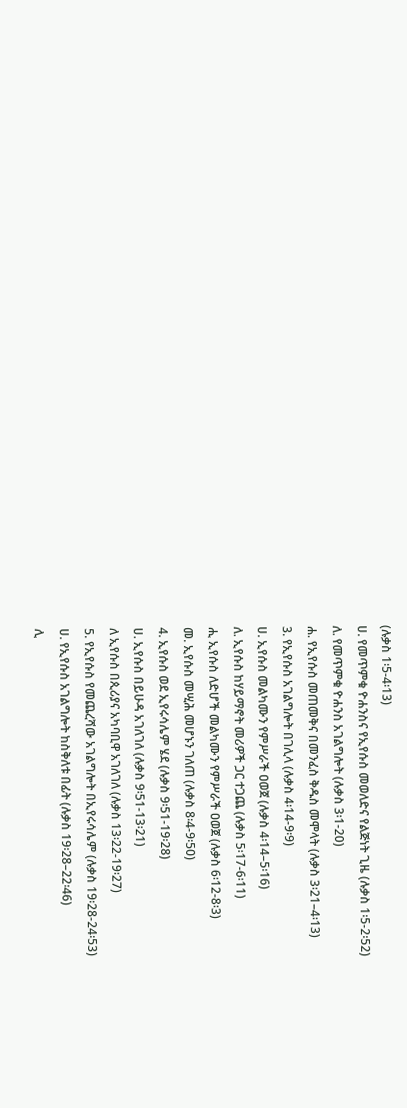(ሉቃስ 1፡5-4፡13)
ሀ. የመጥምቁ ዮሐንስና የኢየሱስ መወለድና የልጅነት ጊዜ (ሉቃስ 1፡5-2፡52)
ለ. የመጥምቁ ዮሐንስ አገልግሎት (ሉቃስ 3፡1-20)
ሐ. የኢየሱስ መጠመቅና በመንፈስ ቅዱስ መሞላት (ሉቃስ 3፡21–4፡13)
3. የኢየሱስ አገልግሎት በገሊላ (ሉቃስ 4፡14-9፡9)
ሀ. ኢየሱስ መልካሙን የምሥራች ዐወጀ (ሉቃስ 4፡14–5፡16)
ለ. ኢየሱስ ከሃይማኖት መሪዎች ጋር ተጋጨ (ሉቃስ 5፡17-6፡11)
ሒ ኢየሱስ ለድሆች መልካሙን የምሥራች ዐወጀ (ሉቃስ 6፡12-8፡3)
መ. ኢየሱስ መሢሕ መሆኑን ገለጠ (ሉቃስ 8፡4-9፡50)
4. ኢየሱስ ወደ ኢየሩሳሌም ሄደ (ሉቃስ 9፡51-19፡28)
ሀ. ኢየሱስ በይሁዳ አገለገለ (ሉቃስ 9፡51-13፡21)
ለ ኢየሱስ በጲሪያና አካባቢዋ አገለገለ (ሉቃስ 13፡22-19፡27)
5. የኢየሱስ የመጨረሻው አገልግሎት በኢየሩሳሌም (ሉቃስ 19፡28-24፡53)
ሀ. የኢየሱስ አገልግሎት ከስቅለቱ በፊት (ሉቃስ 19፡28–22፡46)
ሊ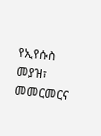የኢየሱስ መያዝ፣ መመርመርና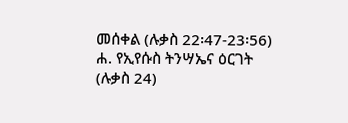መሰቀል (ሉቃስ 22፡47-23፡56)
ሐ. የኢየሱስ ትንሣኤና ዕርገት (ሉቃስ 24)